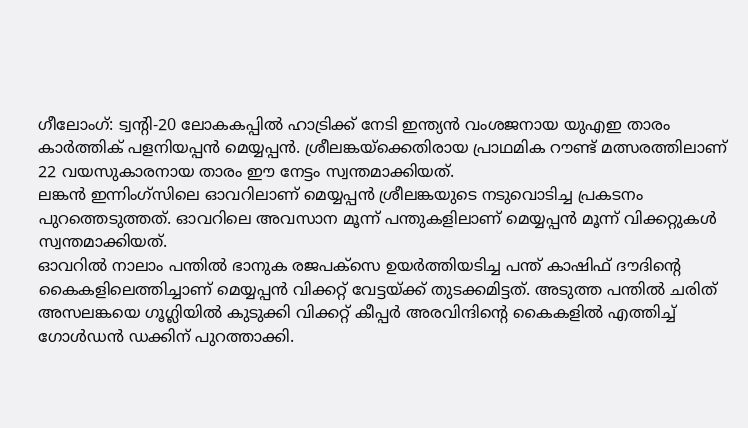ഗീലോംഗ്: ട്വന്റി-20 ലോകകപ്പിൽ ഹാട്രിക്ക് നേടി ഇന്ത്യൻ വംശജനായ യുഎഇ താരം കാർത്തിക് പളനിയപ്പൻ മെയ്യപ്പൻ. ശ്രീലങ്കയ്ക്കെതിരായ പ്രാഥമിക റൗണ്ട് മത്സരത്തിലാണ് 22 വയസുകാരനായ താരം ഈ നേട്ടം സ്വന്തമാക്കിയത്.
ലങ്കൻ ഇന്നിംഗ്സിലെ ഓവറിലാണ് മെയ്യപ്പൻ ശ്രീലങ്കയുടെ നടുവൊടിച്ച പ്രകടനം പുറത്തെടുത്തത്. ഓവറിലെ അവസാന മൂന്ന് പന്തുകളിലാണ് മെയ്യപ്പൻ മൂന്ന് വിക്കറ്റുകൾ സ്വന്തമാക്കിയത്.
ഓവറിൽ നാലാം പന്തിൽ ഭാനുക രജപക്സെ ഉയർത്തിയടിച്ച പന്ത് കാഷിഫ് ദൗദിന്റെ കൈകളിലെത്തിച്ചാണ് മെയ്യപ്പൻ വിക്കറ്റ് വേട്ടയ്ക്ക് തുടക്കമിട്ടത്. അടുത്ത പന്തിൽ ചരിത് അസലങ്കയെ ഗൂഗ്ലിയിൽ കുടുക്കി വിക്കറ്റ് കീപ്പർ അരവിന്ദിന്റെ കൈകളിൽ എത്തിച്ച് ഗോൾഡൻ ഡക്കിന് പുറത്താക്കി.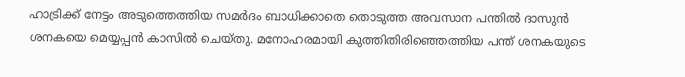ഹാട്രിക്ക് നേട്ടം അടുത്തെത്തിയ സമർദം ബാധിക്കാതെ തൊടുത്ത അവസാന പന്തിൽ ദാസുൻ ശനകയെ മെയ്യപ്പൻ കാസിൽ ചെയ്തു. മനോഹരമായി കുത്തിതിരിഞ്ഞെത്തിയ പന്ത് ശനകയുടെ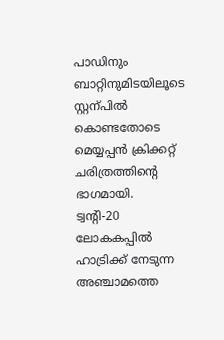പാഡിനും ബാറ്റിനുമിടയിലൂടെ സ്റ്റന്പിൽ കൊണ്ടതോടെ മെയ്യപ്പൻ ക്രിക്കറ്റ് ചരിത്രത്തിന്റെ ഭാഗമായി.
ട്വന്റി-20 ലോകകപ്പിൽ ഹാട്രിക്ക് നേടുന്ന അഞ്ചാമത്തെ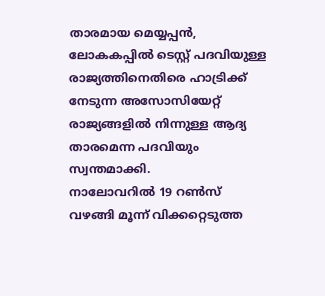താരമായ മെയ്യപ്പൻ, ലോകകപ്പിൽ ടെസ്റ്റ് പദവിയുള്ള രാജ്യത്തിനെതിരെ ഹാട്രിക്ക് നേടുന്ന അസോസിയേറ്റ് രാജ്യങ്ങളിൽ നിന്നുള്ള ആദ്യ താരമെന്ന പദവിയും സ്വന്തമാക്കി.
നാലോവറിൽ 19 റൺസ് വഴങ്ങി മൂന്ന് വിക്കറ്റെടുത്ത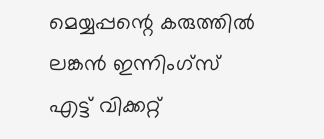മെയ്യപ്പന്റെ കരുത്തിൽ ലങ്കൻ ഇന്നിംഗ്സ് എട്ട് വിക്കറ്റ്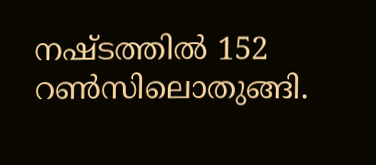നഷ്ടത്തിൽ 152 റൺസിലൊതുങ്ങി.